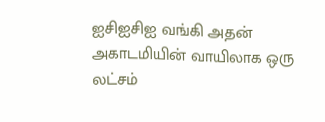ஐசிஐசிஐ வங்கி அதன் அகாடமியின் வாயிலாக ஒரு லட்சம்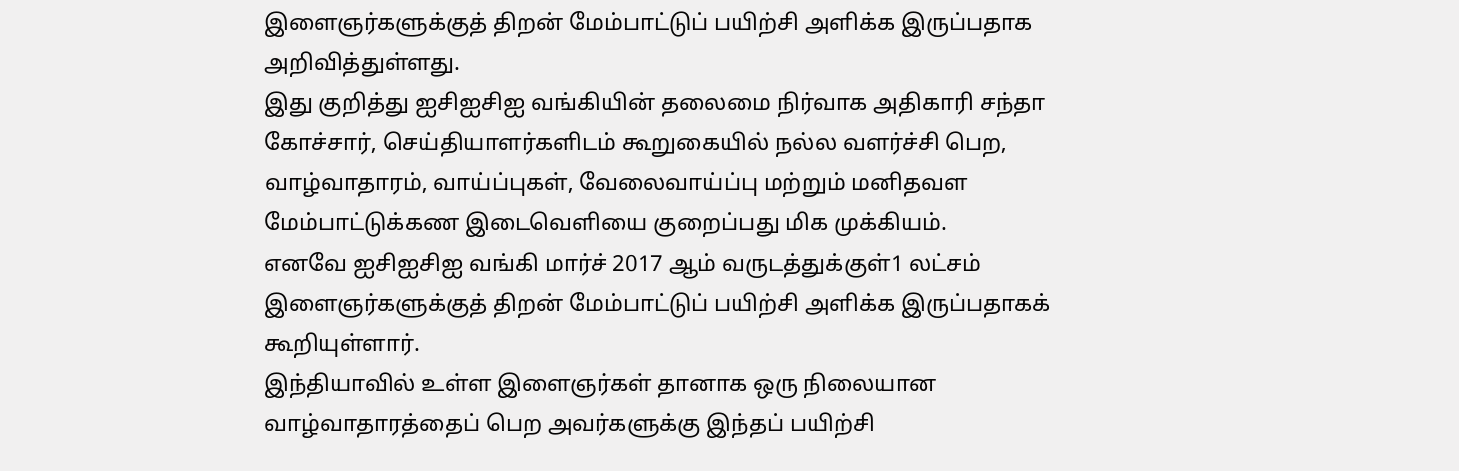இளைஞர்களுக்குத் திறன் மேம்பாட்டுப் பயிற்சி அளிக்க இருப்பதாக அறிவித்துள்ளது.
இது குறித்து ஐசிஐசிஐ வங்கியின் தலைமை நிர்வாக அதிகாரி சந்தா கோச்சார், செய்தியாளர்களிடம் கூறுகையில் நல்ல வளர்ச்சி பெற, வாழ்வாதாரம், வாய்ப்புகள், வேலைவாய்ப்பு மற்றும் மனிதவள மேம்பாட்டுக்கண இடைவெளியை குறைப்பது மிக முக்கியம்.
எனவே ஐசிஐசிஐ வங்கி மார்ச் 2017 ஆம் வருடத்துக்குள்1 லட்சம் இளைஞர்களுக்குத் திறன் மேம்பாட்டுப் பயிற்சி அளிக்க இருப்பதாகக் கூறியுள்ளார்.
இந்தியாவில் உள்ள இளைஞர்கள் தானாக ஒரு நிலையான வாழ்வாதாரத்தைப் பெற அவர்களுக்கு இந்தப் பயிற்சி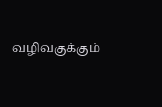வழிவகுக்கும்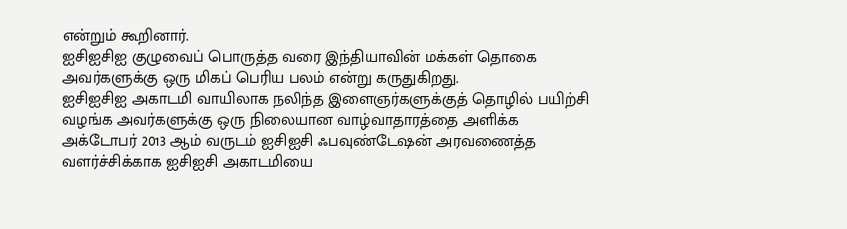என்றும் கூறினார்.
ஐசிஐசிஐ குழுவைப் பொருத்த வரை இந்தியாவின் மக்கள் தொகை அவர்களுக்கு ஒரு மிகப் பெரிய பலம் என்று கருதுகிறது.
ஐசிஐசிஐ அகாடமி வாயிலாக நலிந்த இளைஞர்களுக்குத் தொழில் பயிற்சி வழங்க அவர்களுக்கு ஒரு நிலையான வாழ்வாதாரத்தை அளிக்க அக்டோபர் 2013 ஆம் வருடம் ஐசிஐசி ஃபவுண்டேஷன் அரவணைத்த வளர்ச்சிக்காக ஐசிஐசி அகாடமியை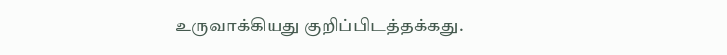உருவாக்கியது குறிப்பிடத்தக்கது.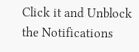Click it and Unblock the Notifications